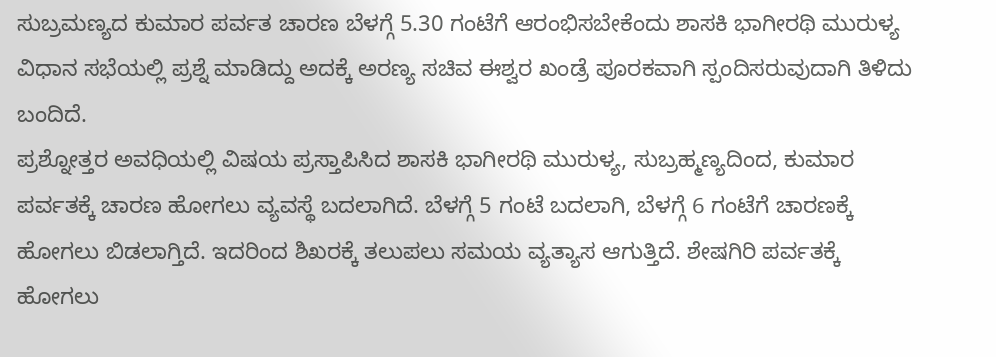ಸುಬ್ರಮಣ್ಯದ ಕುಮಾರ ಪರ್ವತ ಚಾರಣ ಬೆಳಗ್ಗೆ 5.30 ಗಂಟೆಗೆ ಆರಂಭಿಸಬೇಕೆಂದು ಶಾಸಕಿ ಭಾಗೀರಥಿ ಮುರುಳ್ಯ ವಿಧಾನ ಸಭೆಯಲ್ಲಿ ಪ್ರಶ್ನೆ ಮಾಡಿದ್ದು ಅದಕ್ಕೆ ಅರಣ್ಯ ಸಚಿವ ಈಶ್ವರ ಖಂಡ್ರೆ ಪೂರಕವಾಗಿ ಸ್ಪಂದಿಸರುವುದಾಗಿ ತಿಳಿದು ಬಂದಿದೆ.
ಪ್ರಶ್ನೋತ್ತರ ಅವಧಿಯಲ್ಲಿ ವಿಷಯ ಪ್ರಸ್ತಾಪಿಸಿದ ಶಾಸಕಿ ಭಾಗೀರಥಿ ಮುರುಳ್ಯ, ಸುಬ್ರಹ್ಮಣ್ಯದಿಂದ, ಕುಮಾರ ಪರ್ವತಕ್ಕೆ ಚಾರಣ ಹೋಗಲು ವ್ಯವಸ್ಥೆ ಬದಲಾಗಿದೆ. ಬೆಳಗ್ಗೆ 5 ಗಂಟೆ ಬದಲಾಗಿ, ಬೆಳಗ್ಗೆ 6 ಗಂಟೆಗೆ ಚಾರಣಕ್ಕೆ ಹೋಗಲು ಬಿಡಲಾಗ್ತಿದೆ. ಇದರಿಂದ ಶಿಖರಕ್ಕೆ ತಲುಪಲು ಸಮಯ ವ್ಯತ್ಯಾಸ ಆಗುತ್ತಿದೆ. ಶೇಷಗಿರಿ ಪರ್ವತಕ್ಕೆ ಹೋಗಲು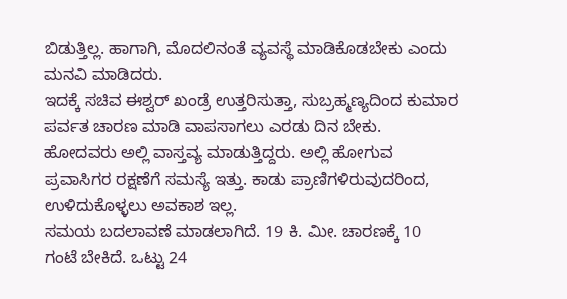ಬಿಡುತ್ತಿಲ್ಲ. ಹಾಗಾಗಿ, ಮೊದಲಿನಂತೆ ವ್ಯವಸ್ಥೆ ಮಾಡಿಕೊಡಬೇಕು ಎಂದು ಮನವಿ ಮಾಡಿದರು.
ಇದಕ್ಕೆ ಸಚಿವ ಈಶ್ವರ್ ಖಂಡ್ರೆ ಉತ್ತರಿಸುತ್ತಾ, ಸುಬ್ರಹ್ಮಣ್ಯದಿಂದ ಕುಮಾರ ಪರ್ವತ ಚಾರಣ ಮಾಡಿ ವಾಪಸಾಗಲು ಎರಡು ದಿನ ಬೇಕು. ಹೋದವರು ಅಲ್ಲಿ ವಾಸ್ತವ್ಯ ಮಾಡುತ್ತಿದ್ದರು. ಅಲ್ಲಿ ಹೋಗುವ ಪ್ರವಾಸಿಗರ ರಕ್ಷಣೆಗೆ ಸಮಸ್ಯೆ ಇತ್ತು. ಕಾಡು ಪ್ರಾಣಿಗಳಿರುವುದರಿಂದ,
ಉಳಿದುಕೊಳ್ಳಲು ಅವಕಾಶ ಇಲ್ಲ.
ಸಮಯ ಬದಲಾವಣೆ ಮಾಡಲಾಗಿದೆ. 19 ಕಿ. ಮೀ. ಚಾರಣಕ್ಕೆ 10 ಗಂಟೆ ಬೇಕಿದೆ. ಒಟ್ಟು 24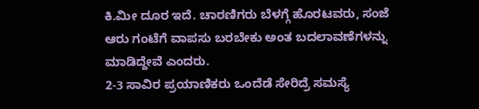ಕಿ.ಮೀ ದೂರ ಇದೆ. ಚಾರಣಿಗರು ಬೆಳಗ್ಗೆ ಹೊರಟವರು, ಸಂಜೆ ಆರು ಗಂಟೆಗೆ ವಾಪಸು ಬರಬೇಕು ಅಂತ ಬದಲಾವಣೆಗಳನ್ನು ಮಾಡಿದ್ದೇವೆ ಎಂದರು.
2-3 ಸಾವಿರ ಪ್ರಯಾಣಿಕರು ಒಂದೆಡೆ ಸೇರಿದ್ರೆ ಸಮಸ್ಯೆ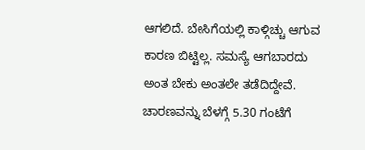ಆಗಲಿದೆ. ಬೇಸಿಗೆಯಲ್ಲಿ ಕಾಳ್ಗಿಚ್ಚು ಆಗುವ ಕಾರಣ ಬಿಟ್ಟಿಲ್ಲ. ಸಮಸ್ಯೆ ಆಗಬಾರದು ಅಂತ ಬೇಕು ಅಂತಲೇ ತಡೆದಿದ್ದೇವೆ. ಚಾರಣವನ್ನು ಬೆಳಗ್ಗೆ 5.30 ಗಂಟೆಗೆ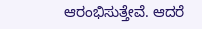ಆರಂಭಿಸುತ್ತೇವೆ. ಆದರೆ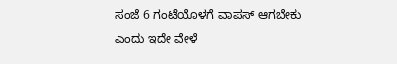ಸಂಜೆ 6 ಗಂಟೆಯೊಳಗೆ ವಾಪಸ್ ಆಗಬೇಕು ಎಂದು ಇದೇ ವೇಳೆ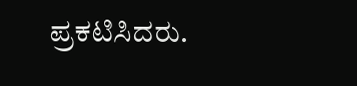ಪ್ರಕಟಿಸಿದರು.